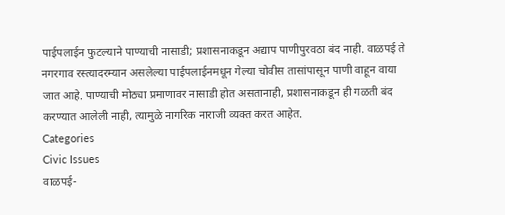पाईपलाईन फुटल्याने पाण्याची नासाडी; प्रशासनाकडून अद्याप पाणीपुरवठा बंद नाही. वाळपई ते नगरगाव रस्त्यादरम्यान असलेल्या पाईपलाईनमधून गेल्या चोवीस तासांपासून पाणी वाहून वाया जात आहे. पाण्याची मोठ्या प्रमाणावर नासाडी होत असतानाही, प्रशासनाकडून ही गळती बंद करण्यात आलेली नाही, त्यामुळे नागरिक नाराजी व्यक्त करत आहेत.
Categories
Civic Issues
वाळपई-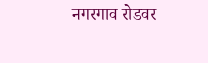नगरगाव रोडवर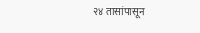२४ तासांपासून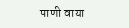पाणी वाया